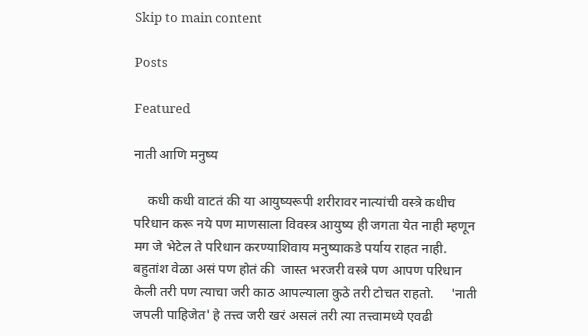Skip to main content

Posts

Featured

नाती आणि मनुष्य

    कधी कधी वाटतं की या आयुष्यरूपी शरीरावर नात्यांची वस्त्रे कधीच परिधान करू नये पण माणसाला विवस्त्र आयुष्य ही जगता येत नाही म्हणून मग जे भेटेल ते परिधान करण्याशिवाय मनुष्याकडे पर्याय राहत नाही. बहुतांश वेळा असं पण होतं की  जास्त भरजरी वस्त्रे पण आपण परिधान केली तरी पण त्याचा जरी काठ आपल्याला कुठे तरी टोचत राहतो.     'नाती जपली पाहिजेत' हे तत्त्व जरी खरं असलं तरी त्या तत्त्वामध्ये एवढी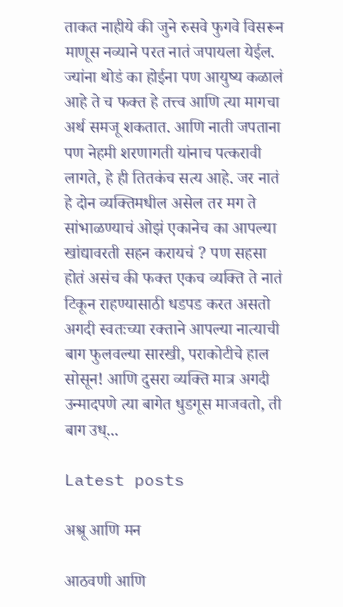ताकत नाहीये की जुने रुसवे फुगवे विसरून माणूस नव्याने परत नातं जपायला येईल. ज्यांना थोडं का होईना पण आयुष्य कळालं आहे ते च फक्त हे तत्त्व आणि त्या मागचा अर्थ समजू शकतात. आणि नाती जपताना पण नेहमी शरणागती यांनाच पत्करावी लागते, हे ही तितकंच सत्य आहे. जर नातं हे दोन व्यक्तिमधील असेल तर मग ते सांभाळण्याचं ओझं एकानेच का आपल्या खांद्यावरती सहन करायचं ? पण सहसा होतं असंच की फक्त एकच व्यक्ति ते नातं टिकून राहण्यासाठी धडपड करत असतो अगदी स्वतःच्या रक्ताने आपल्या नात्याची बाग फुलवल्या सारखी, पराकोटीचे हाल सोसून! आणि दुसरा व्यक्ति मात्र अगदी उन्माद‌पणे त्या बागेत धुडगूस माजवतो, ती बाग उध्...

Latest posts

अश्रू आणि मन

आठवणी आणि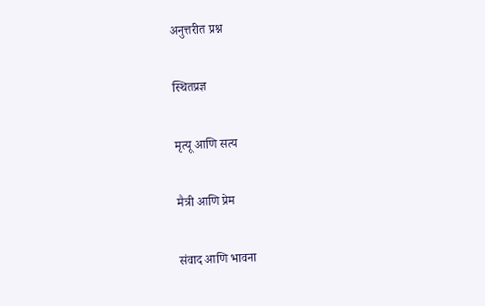अनुत्तरीत प्रश्न

स्थितप्रज्ञ

मृत्यू आणि सत्य

मैत्री आणि प्रेम

संवाद आणि भावना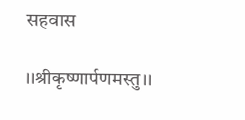सहवास

।।श्रीकृष्णार्पणमस्तु।।